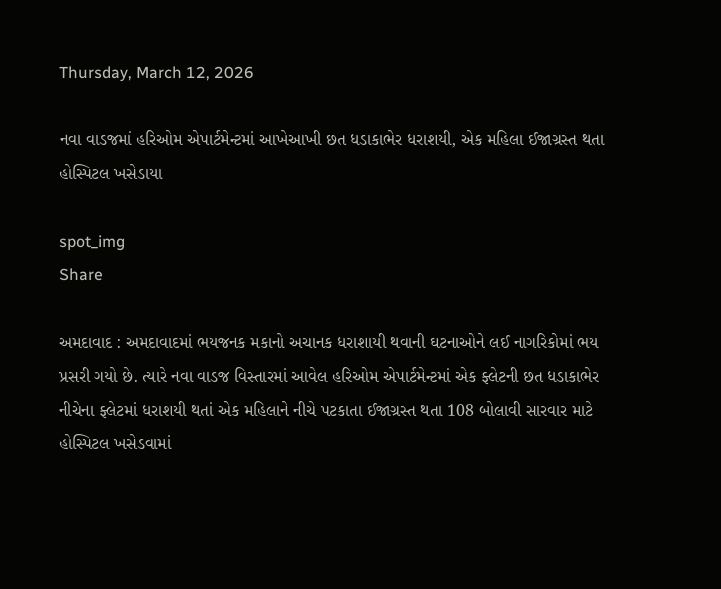Thursday, March 12, 2026

નવા વાડજમાં હરિઓમ એપાર્ટમેન્ટમાં આખેઆખી છત ધડાકાભેર ધરાશયી, એક મહિલા ઈજાગ્રસ્ત થતા હોસ્પિટલ ખસેડાયા

spot_img
Share

અમદાવાદ : અમદાવાદમાં ભયજનક મકાનો અચાનક ધરાશાયી થવાની ઘટનાઓને લઈ નાગરિકોમાં ભય પ્રસરી ગયો છે. ત્યારે નવા વાડજ વિસ્તારમાં આવેલ હરિઓમ એપાર્ટમેન્ટમાં એક ફ્લેટની છત ધડાકાભેર નીચેના ફ્લેટમાં ધરાશયી થતાં એક મહિલાને નીચે પટકાતા ઈજાગ્રસ્ત થતા 108 બોલાવી સારવાર માટે હોસ્પિટલ ખસેડવામાં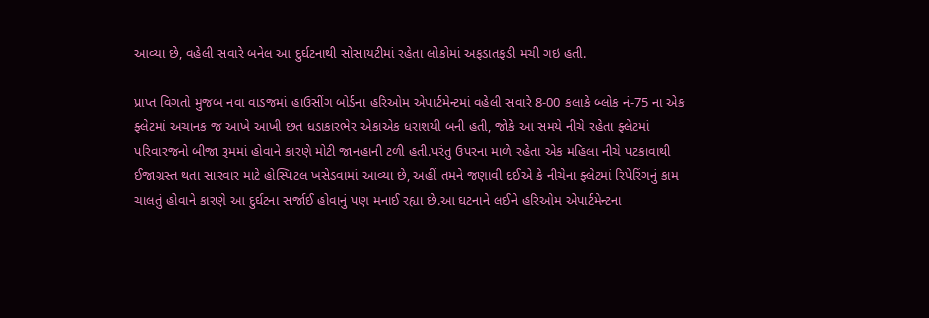આવ્યા છે, વહેલી સવારે બનેલ આ દુર્ઘટનાથી સોસાયટીમાં રહેતા લોકોમાં અફડાતફડી મચી ગઇ હતી.

પ્રાપ્ત વિગતો મુજબ નવા વાડજમાં હાઉસીંગ બોર્ડના હરિઓમ એપાર્ટમેન્ટમાં વહેલી સવારે 8-00 કલાકે બ્લોક નં-75 ના એક ફ્લેટમાં અચાનક જ આખે આખી છત ધડાકારભેર એકાએક ધરાશયી બની હતી, જોકે આ સમયે નીચે રહેતા ફ્લેટમાં પરિવારજનો બીજા રૂમમાં હોવાને કારણે મોટી જાનહાની ટળી હતી.પરંતુ ઉપરના માળે રહેતા એક મહિલા નીચે પટકાવાથી ઈજાગ્રસ્ત થતા સારવાર માટે હોસ્પિટલ ખસેડવામાં આવ્યા છે, અહીં તમને જણાવી દઈએ કે નીચેના ફ્લેટમાં રિપેરિંગનું કામ ચાલતું હોવાને કારણે આ દુર્ઘટના સર્જાઈ હોવાનું પણ મનાઈ રહ્યા છે.આ ઘટનાને લઈને હરિઓમ એપાર્ટમેન્ટના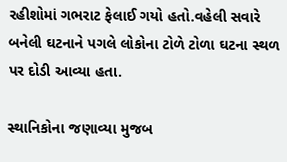રહીશોમાં ગભરાટ ફેલાઈ ગયો હતો.વહેલી સવારે બનેલી ઘટનાને પગલે લોકોના ટોળે ટોળા ઘટના સ્થળ પર દોડી આવ્યા હતા.

સ્થાનિકોના જણાવ્યા મુજબ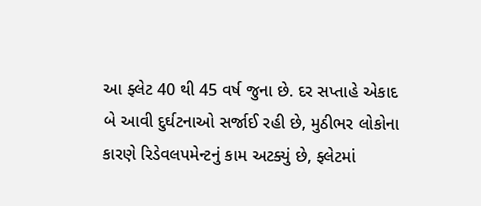આ ફ્લેટ 40 થી 45 વર્ષ જુના છે. દર સપ્તાહે એકાદ બે આવી દુર્ઘટનાઓ સર્જાઈ રહી છે, મુઠીભર લોકોના કારણે રિડેવલપમેન્ટનું કામ અટક્યું છે, ફ્લેટમાં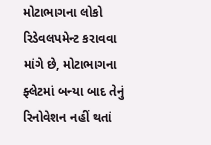મોટાભાગના લોકો રિડેવલપમેન્ટ કરાવવા માંગે છે, મોટાભાગના ફ્લેટમાં બન્યા બાદ તેનું રિનોવેશન નહીં થતાં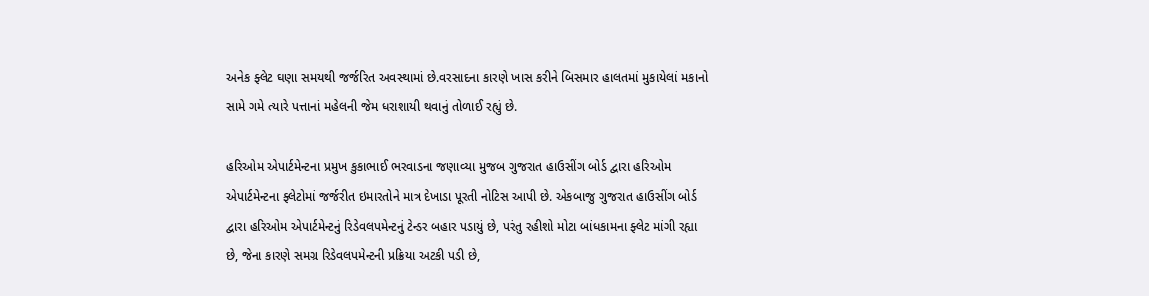અનેક ફ્લેટ ઘણા સમયથી જર્જરિત અવસ્થામાં છે.વરસાદના કારણે ખાસ કરીને બિસમાર હાલતમાં મુકાયેલાં મકાનો સામે ગમે ત્યારે પત્તાનાં મહેલની જેમ ધરાશાયી થવાનું તોળાઈ રહ્યું છે.

હરિઓમ એપાર્ટમેન્ટના પ્રમુખ કુકાભાઈ ભરવાડના જણાવ્યા મુજબ ગુજરાત હાઉસીંગ બોર્ડ દ્વારા હરિઓમ એપાર્ટમેન્ટના ફ્લેટોમાં જર્જરીત ઇમારતોને માત્ર દેખાડા પૂરતી નોટિસ આપી છે. એકબાજુ ગુજરાત હાઉસીંગ બોર્ડ દ્વારા હરિઓમ એપાર્ટમેન્ટનું રિડેવલપમેન્ટનું ટેન્ડર બહાર પડાયું છે, પરંતુ રહીશો મોટા બાંધકામના ફ્લેટ માંગી રહ્યા છે, જેના કારણે સમગ્ર રિડેવલપમેન્ટની પ્રક્રિયા અટકી પડી છે,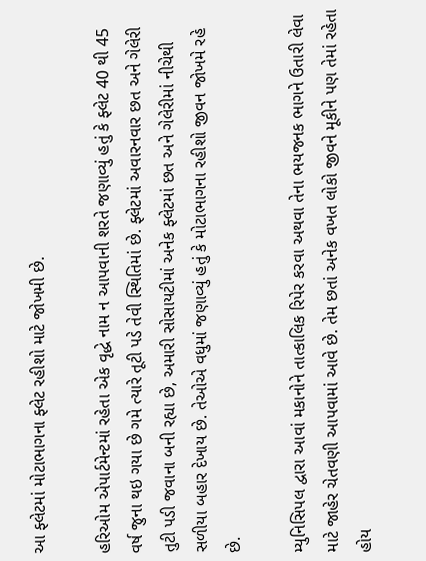આ ફ્લેટમાં મોટાભાગના ફ્લેટ રહીશો માટે જોખમી છે.

હરિઓમ એપાર્ટમેન્ટમાં રહેતા એક વૃદ્ધે નામ ન આપવાની શરતે જણાવ્યું હતું કે ફ્લેટ 40 થી 45 વર્ષ જુના થઇ ગયા છે ગમે ત્યારે તૂટી પડે તેવી સ્થિતિમાં છે. ફ્લેટમાં અવારનવાર છત અને ગેલેરી તુટી પડી જવાના બની રહ્યા છે, અમારી સોસાયટીમાં અનેક ફ્લેટમાં છત અને ગેલેરીમાં નીચેથી સળીયા બહાર દેખાય છે. તેઓએ વધુમાં જણાવ્યું હતું કે મોટાભાગના રહીશો જીવન જોખમે રહે છે.

મ્યુનિસિપલ દ્વારા આવાં મકાનોને તાત્કાલિક રિપેર કરવા અથવા તેના ભયજનક ભાગને ઉતારી લેવા માટે જાહેર ચેતવણી આપવામાં આવે છે. તેમ છતાં અનેક વખત લોકો જીવને મૂકીને પણ તેમાં રહેતા હોય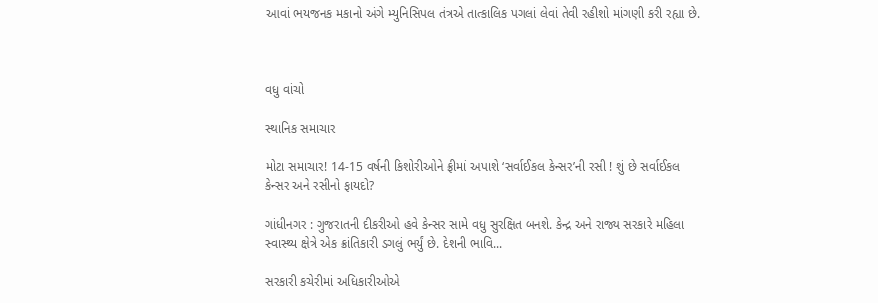આવાં ભયજનક મકાનો અંગે મ્યુનિસિપલ તંત્રએ તાત્કાલિક પગલાં લેવાં તેવી રહીશો માંગણી કરી રહ્યા છે.



વધુ વાંચો

સ્થાનિક સમાચાર

મોટા સમાચાર! 14-15 વર્ષની કિશોરીઓને ફ્રીમાં અપાશે ‘સર્વાઈકલ કેન્સર’ની રસી ! શું છે સર્વાઈકલ કેન્સર અને રસીનો ફાયદો?

ગાંધીનગર : ગુજરાતની દીકરીઓ હવે કેન્સર સામે વધુ સુરક્ષિત બનશે. કેન્દ્ર અને રાજ્ય સરકારે મહિલા સ્વાસ્થ્ય ક્ષેત્રે એક ક્રાંતિકારી ડગલું ભર્યું છે. દેશની ભાવિ...

સરકારી કચેરીમાં અધિકારીઓએ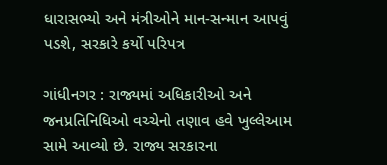ધારાસભ્યો અને મંત્રીઓને માન-સન્માન આપવું પડશે, સરકારે કર્યો પરિપત્ર

ગાંધીનગર : રાજ્યમાં અધિકારીઓ અને જનપ્રતિનિધિઓ વચ્ચેનો તણાવ હવે ખુલ્લેઆમ સામે આવ્યો છે. રાજ્ય સરકારના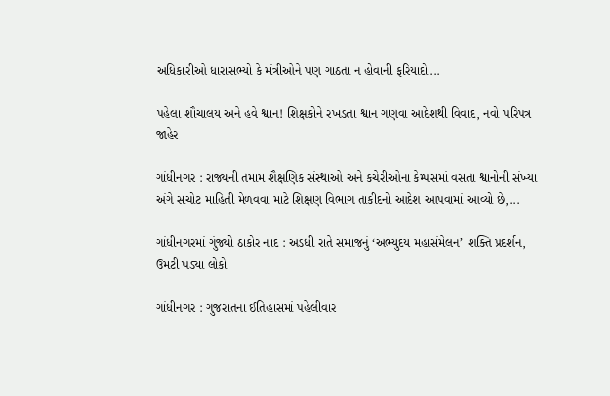અધિકારીઓ ધારાસભ્યો કે મંત્રીઓને પણ ગાઠતા ન હોવાની ફરિયાદો...

પહેલા શૌચાલય અને હવે શ્વાન! શિક્ષકોને રખડતા શ્વાન ગણવા આદેશથી વિવાદ, નવો પરિપત્ર જાહેર

ગાંધીનગર : રાજ્યની તમામ શૈક્ષણિક સંસ્થાઓ અને કચેરીઓના કેમ્પસમાં વસતા શ્વાનોની સંખ્યા અંગે સચોટ માહિતી મેળવવા માટે શિક્ષણ વિભાગ તાકીદનો આદેશ આપવામાં આવ્યો છે,...

ગાંધીનગરમાં ગુંજ્યો ઠાકોર નાદ : અડધી રાતે સમાજનું ‘અભ્યુદય મહાસંમેલન’ શક્તિ પ્રદર્શન, ઉમટી પડ્યા લોકો

ગાંધીનગર : ગુજરાતના ઈતિહાસમાં પહેલીવાર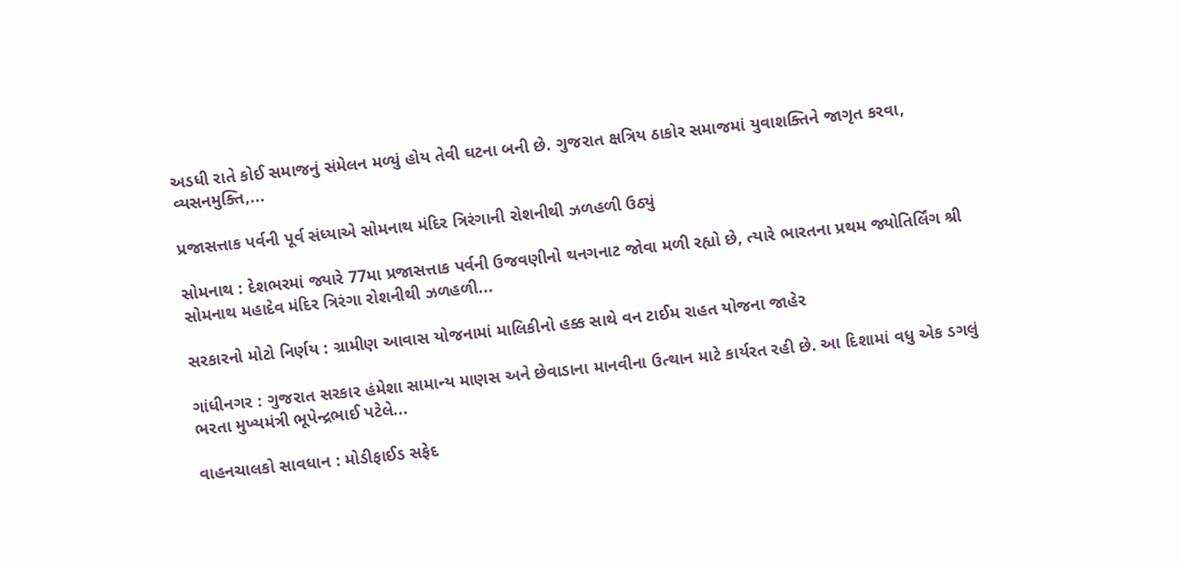અડધી રાતે કોઈ સમાજનું સંમેલન મળ્યું હોય તેવી ઘટના બની છે. ગુજરાત ક્ષત્રિય ઠાકોર સમાજમાં યુવાશક્તિને જાગૃત કરવા, વ્યસનમુક્તિ,...

પ્રજાસત્તાક પર્વની પૂર્વ સંધ્યાએ સોમનાથ મંદિર ત્રિરંગાની રોશનીથી ઝળહળી ઉઠ્યું

સોમનાથ : દેશભરમાં જ્યારે 77મા પ્રજાસત્તાક પર્વની ઉજવણીનો થનગનાટ જોવા મળી રહ્યો છે, ત્યારે ભારતના પ્રથમ જ્યોતિર્લિંગ શ્રી સોમનાથ મહાદેવ મંદિર ત્રિરંગા રોશનીથી ઝળહળી...

સરકારનો મોટો નિર્ણય : ગ્રામીણ આવાસ યોજનામાં માલિકીનો હક્ક સાથે વન ટાઈમ રાહત યોજના જાહેર

ગાંધીનગર : ગુજરાત સરકાર હંમેશા સામાન્ય માણસ અને છેવાડાના માનવીના ઉત્થાન માટે કાર્યરત રહી છે. આ દિશામાં વધુ એક ડગલું ભરતા મુખ્યમંત્રી ભૂપેન્દ્રભાઈ પટેલે...

વાહનચાલકો સાવધાન : મોડીફાઈડ સફેદ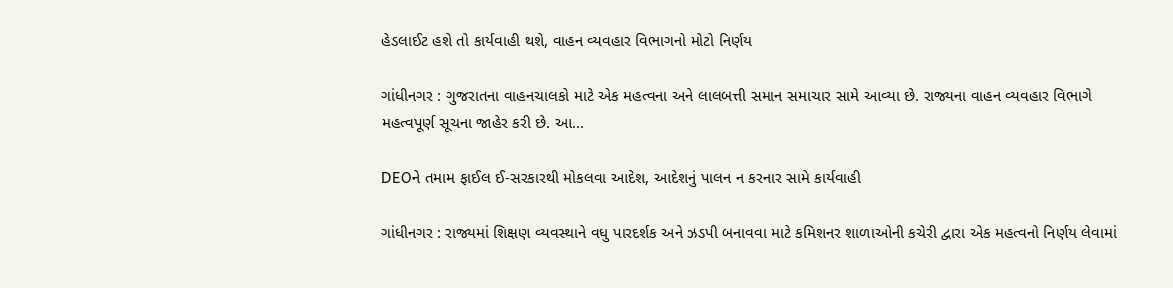હેડલાઈટ હશે તો કાર્યવાહી થશે, વાહન વ્યવહાર વિભાગનો મોટો નિર્ણય

ગાંધીનગર : ગુજરાતના વાહનચાલકો માટે એક મહત્વના અને લાલબત્તી સમાન સમાચાર સામે આવ્યા છે. રાજ્યના વાહન વ્યવહાર વિભાગે મહત્વપૂર્ણ સૂચના જાહેર કરી છે. આ...

DEOને તમામ ફાઈલ ઈ-સરકારથી મોકલવા આદેશ, આદેશનું પાલન ન કરનાર સામે કાર્યવાહી

ગાંધીનગર : રાજ્યમાં શિક્ષણ વ્યવસ્થાને વધુ પારદર્શક અને ઝડપી બનાવવા માટે કમિશનર શાળાઓની કચેરી દ્વારા એક મહત્વનો નિર્ણય લેવામાં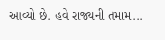આવ્યો છે. હવે રાજ્યની તમામ...